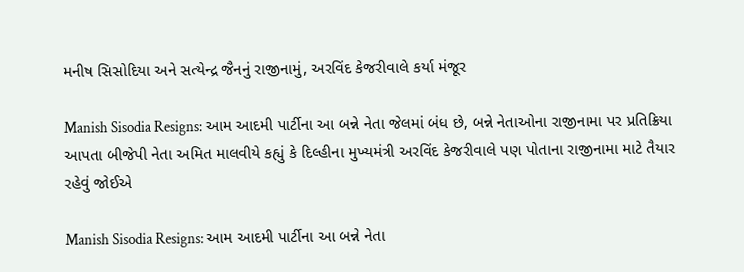મનીષ સિસોદિયા અને સત્યેન્દ્ર જૈનનું રાજીનામું, અરવિંદ કેજરીવાલે કર્યા મંજૂર

Manish Sisodia Resigns: આમ આદમી પાર્ટીના આ બન્ને નેતા જેલમાં બંધ છે, બન્ને નેતાઓના રાજીનામા પર પ્રતિક્રિયા આપતા બીજેપી નેતા અમિત માલવીયે કહ્યું કે દિલ્હીના મુખ્યમંત્રી અરવિંદ કેજરીવાલે પણ પોતાના રાજીનામા માટે તૈયાર રહેવું જોઈએ

Manish Sisodia Resigns: આમ આદમી પાર્ટીના આ બન્ને નેતા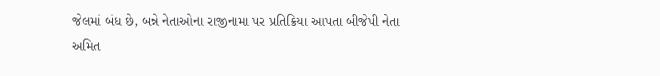જેલમાં બંધ છે, બન્ને નેતાઓના રાજીનામા પર પ્રતિક્રિયા આપતા બીજેપી નેતા અમિત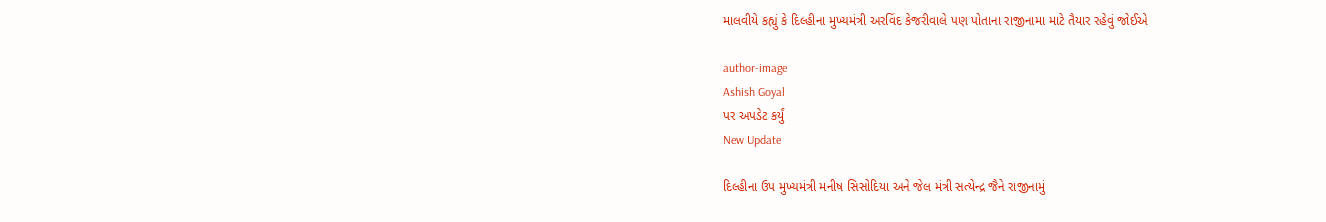માલવીયે કહ્યું કે દિલ્હીના મુખ્યમંત્રી અરવિંદ કેજરીવાલે પણ પોતાના રાજીનામા માટે તૈયાર રહેવું જોઈએ

author-image
Ashish Goyal
પર અપડેટ કર્યું
New Update

દિલ્હીના ઉપ મુખ્યમંત્રી મનીષ સિસોદિયા અને જેલ મંત્રી સત્યેન્દ્ર જૈને રાજીનામું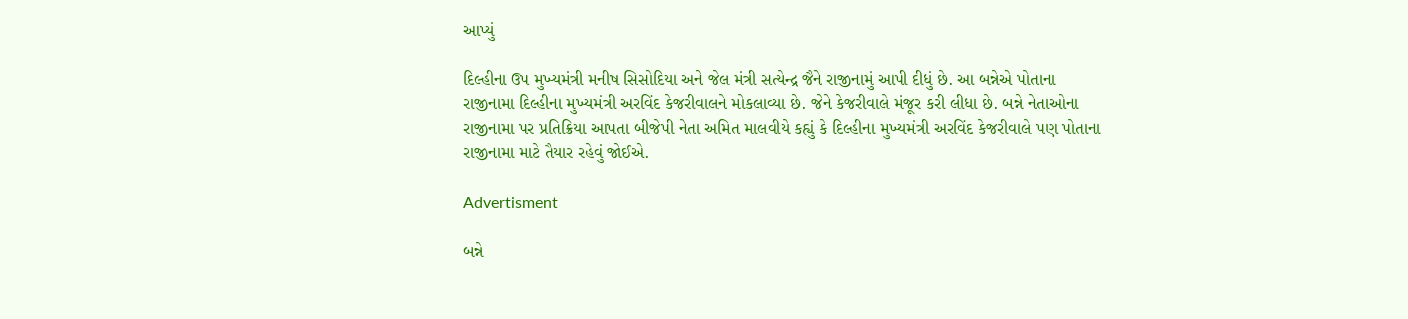આપ્યું

દિલ્હીના ઉપ મુખ્યમંત્રી મનીષ સિસોદિયા અને જેલ મંત્રી સત્યેન્દ્ર જૈને રાજીનામું આપી દીધું છે. આ બન્નેએ પોતાના રાજીનામા દિલ્હીના મુખ્યમંત્રી અરવિંદ કેજરીવાલને મોકલાવ્યા છે. જેને કેજરીવાલે મંજૂર કરી લીધા છે. બન્ને નેતાઓના રાજીનામા પર પ્રતિક્રિયા આપતા બીજેપી નેતા અમિત માલવીયે કહ્યું કે દિલ્હીના મુખ્યમંત્રી અરવિંદ કેજરીવાલે પણ પોતાના રાજીનામા માટે તૈયાર રહેવું જોઈએ.

Advertisment

બન્ને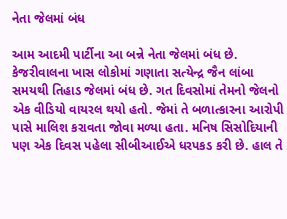નેતા જેલમાં બંધ

આમ આદમી પાર્ટીના આ બન્ને નેતા જેલમાં બંધ છે. કેજરીવાલના ખાસ લોકોમાં ગણાતા સત્યેન્દ્ર જૈન લાંબા સમયથી તિહાડ જેલમાં બંધ છે. ગત દિવસોમાં તેમનો જેલનો એક વીડિયો વાયરલ થયો હતો. જેમાં તે બળાત્કારના આરોપી પાસે માલિશ કરાવતા જોવા મળ્યા હતા. મનિષ સિસોદિયાની પણ એક દિવસ પહેલા સીબીઆઈએ ધરપકડ કરી છે. હાલ તે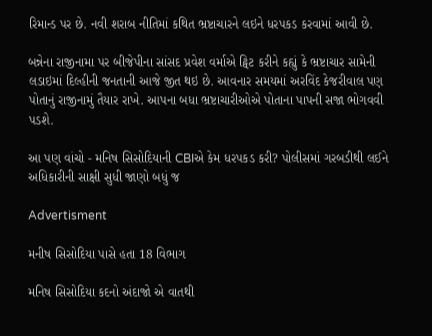રિમાન્ડ પર છે. નવી શરાબ નીતિમાં કથિત ભ્રષ્ટાચારને લઇને ધરપકડ કરવામાં આવી છે.

બન્નેના રાજીનામા પર બીજેપીના સાંસદ પ્રવેશ વર્માએ ટ્વિટ કરીને કહ્યું કે ભ્રષ્ટાચાર સામેની લડાઇમાં દિલ્હીની જનતાની આજે જીત થઇ છે. આવનાર સમયમાં અરવિંદ કેજરીવાલ પણ પોતાનું રાજીનામું તૈયાર રાખે. આપના બધા ભ્રષ્ટાચારીઓએ પોતાના પાપની સજા ભોગવવી પડશે.

આ પણ વાંચો - મનિષ સિસોદિયાની CBIએ કેમ ધરપકડ કરી? પોલીસમાં ગરબડીથી લઈને અધિકારીની સાક્ષી સુધી જાણો બધું જ

Advertisment

મનીષ સિસોદિયા પાસે હતા 18 વિભાગ

મનિષ સિસોદિયા કદનો અંદાજો એ વાતથી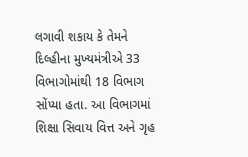લગાવી શકાય કે તેમને દિલ્હીના મુખ્યમંત્રીએ 33 વિભાગોમાંથી 18 વિભાગ સોંપ્યા હતા. આ વિભાગમાં શિક્ષા સિવાય વિત્ત અને ગૃહ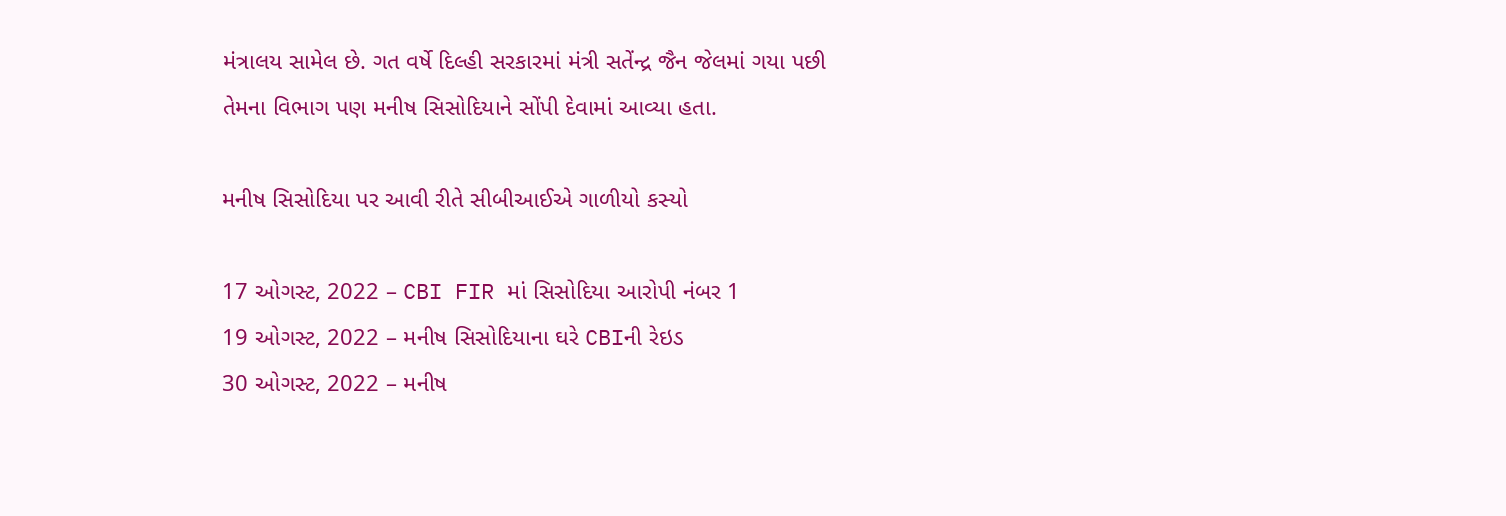મંત્રાલય સામેલ છે. ગત વર્ષે દિલ્હી સરકારમાં મંત્રી સતેંન્દ્ર જૈન જેલમાં ગયા પછી તેમના વિભાગ પણ મનીષ સિસોદિયાને સોંપી દેવામાં આવ્યા હતા.

મનીષ સિસોદિયા પર આવી રીતે સીબીઆઈએ ગાળીયો કસ્યો

17 ઓગસ્ટ, 2022 – CBI FIR માં સિસોદિયા આરોપી નંબર 1
19 ઓગસ્ટ, 2022 – મનીષ સિસોદિયાના ઘરે CBIની રેઇડ
30 ઓગસ્ટ, 2022 – મનીષ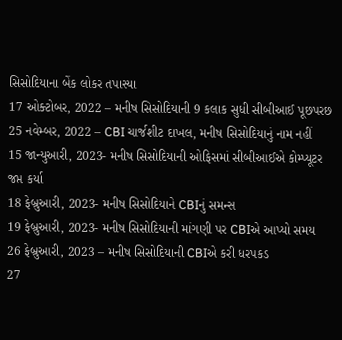સિસોદિયાના બેંક લોકર તપાસ્યા
17 ઓક્ટોબર, 2022 – મનીષ સિસોદિયાની 9 કલાક સુધી સીબીઆઈ પૂછપરછ
25 નવેમ્બર, 2022 – CBI ચાર્જશીટ દાખલ, મનીષ સિસોદિયાનું નામ નહીં
15 જાન્યુઆરી, 2023- મનીષ સિસોદિયાની ઓફિસમાં સીબીઆઈએ કોમ્પ્યૂટર જપ્ત કર્યા
18 ફેબ્રુઆરી, 2023- મનીષ સિસોદિયાને CBIનું સમન્સ
19 ફેબ્રુઆરી, 2023- મનીષ સિસોદિયાની માંગણી પર CBIએ આપ્યો સમય
26 ફેબ્રુઆરી, 2023 – મનીષ સિસોદિયાની CBIએ કરી ધરપકડ
27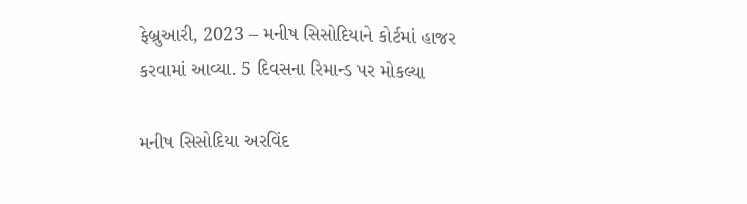ફેબ્રુઆરી, 2023 – મનીષ સિસોદિયાને કોર્ટમાં હાજર કરવામાં આવ્યા. 5 દિવસના રિમાન્ડ પર મોકલ્યા

મનીષ સિસોદિયા અરવિંદ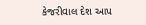કેજરીવાલ દેશ આપ